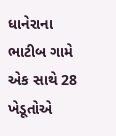ધાનેરાના ભાટીબ ગામે એક સાથે 28 ખેડૂતોએ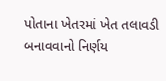પોતાના ખેતરમાં ખેત તલાવડી બનાવવાનો નિર્ણય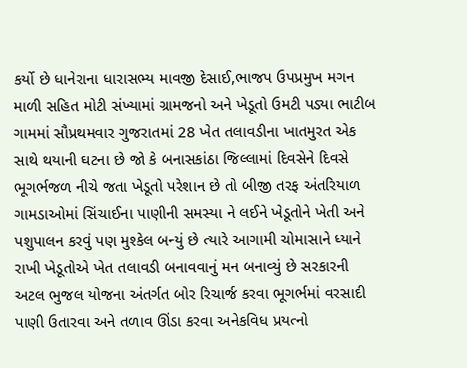કર્યો છે ધાનેરાના ધારાસભ્ય માવજી દેસાઈ,ભાજપ ઉપપ્રમુખ મગન માળી સહિત મોટી સંખ્યામાં ગ્રામજનો અને ખેડૂતો ઉમટી પડ્યા ભાટીબ ગામમાં સૌપ્રથમવાર ગુજરાતમાં 28 ખેત તલાવડીના ખાતમુરત એક સાથે થયાની ઘટના છે જો કે બનાસકાંઠા જિલ્લામાં દિવસેને દિવસે ભૂગર્ભજળ નીચે જતા ખેડૂતો પરેશાન છે તો બીજી તરફ અંતરિયાળ ગામડાઓમાં સિંચાઈના પાણીની સમસ્યા ને લઈને ખેડૂતોને ખેતી અને પશુપાલન કરવું પણ મુશ્કેલ બન્યું છે ત્યારે આગામી ચોમાસાને ધ્યાને રાખી ખેડૂતોએ ખેત તલાવડી બનાવવાનું મન બનાવ્યું છે સરકારની અટલ ભુજલ યોજના અંતર્ગત બોર રિચાર્જ કરવા ભૂગર્ભમાં વરસાદી પાણી ઉતારવા અને તળાવ ઊંડા કરવા અનેકવિધ પ્રયત્નો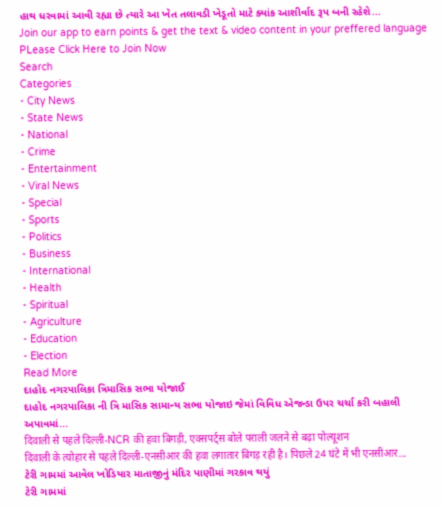હાથ ધરવામાં આવી રહ્યા છે ત્યારે આ ખેત તલાવડી ખેડૂતો માટે ક્યાંક આશીર્વાદ રૂપ બની રહેશે...
Join our app to earn points & get the text & video content in your preffered language
PLease Click Here to Join Now
Search
Categories
- City News
- State News
- National
- Crime
- Entertainment
- Viral News
- Special
- Sports
- Politics
- Business
- International
- Health
- Spiritual
- Agriculture
- Education
- Election
Read More
દાહોદ નગરપાલિકા ત્રિમાસિક સભા યોજાઈ
દાહોદ નગરપાલિકા ની ત્રિ માસિક સામાન્ય સભા યોજાઇ જેમાં વિવિધ એજન્ડા ઉપર ચર્ચા કરી બહાલી અપાવમાં...
दिवाली से पहले दिल्ली-NCR की हवा बिगड़ी, एक्सपर्ट्स बोले पराली जलने से बढ़ा पोल्यूशन
दिवाली के त्योहार से पहले दिल्ली-एनसीआर की हवा लगातार बिगड़ रही है। पिछले 24 घंटे में भी एनसीआर...
ટેરી ગામમાં આવેલ ખોડિયાર માતાજીનું મંદિર પાણીમાં ગરકાવ થયું
ટેરી ગામમાં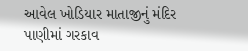આવેલ ખોડિયાર માતાજીનું મંદિર પાણીમાં ગરકાવ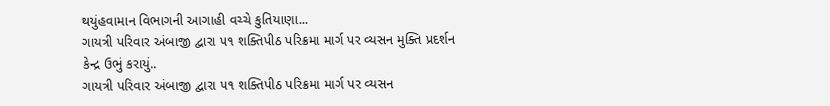થયુંહવામાન વિભાગની આગાહી વચ્ચે કુતિયાણા...
ગાયત્રી પરિવાર અંબાજી દ્વારા ૫૧ શક્તિપીઠ પરિક્રમા માર્ગ પર વ્યસન મુક્તિ પ્રદર્શન કેન્દ્ર ઉભું કરાયું..
ગાયત્રી પરિવાર અંબાજી દ્વારા ૫૧ શક્તિપીઠ પરિક્રમા માર્ગ પર વ્યસન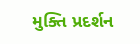મુક્તિ પ્રદર્શન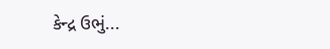કેન્દ્ર ઉભું...